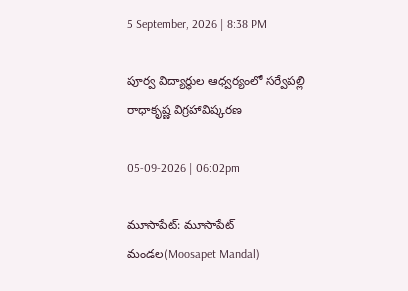5 September, 2026 | 8:38 PM

పూర్వ విద్యార్థుల ఆధ్వర్యంలో సర్వేపల్లి రాధాకృష్ణ విగ్రహావిష్కరణ

05-09-2026 | 06:02pm

మూసాపేట్: మూసాపేట్ మండల(Moosapet Mandal)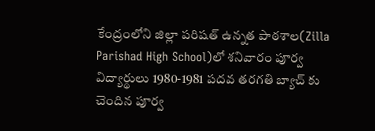కేంద్రంలోని జిల్లా పరిషత్ ఉన్నత పాఠశాల(Zilla Parishad High School)లో శనివారం పూర్వ విద్యార్థులు 1980-1981 పదవ తరగతి బ్యాచ్ కు చెందిన పూర్వ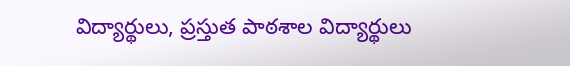విద్యార్థులు, ప్రస్తుత పాఠశాల విద్యార్థులు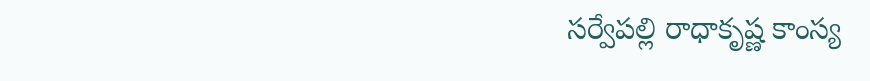సర్వేపల్లి రాధాకృష్ణ కాంస్య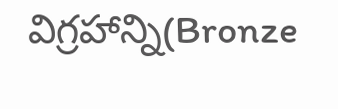విగ్రహాన్ని(Bronze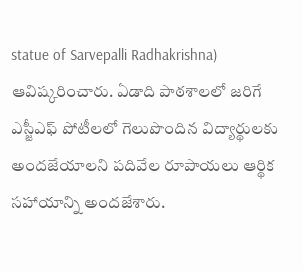statue of Sarvepalli Radhakrishna) ఆవిష్కరించారు. ఏడాది పాఠశాలలో జరిగే ఎస్జీఎఫ్ పోటీలలో గెలుపొందిన విద్యార్థులకు అందజేయాలని పదివేల రూపాయలు ఆర్థిక సహాయాన్ని అందజేశారు.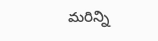మరిన్ని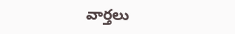వార్తలు